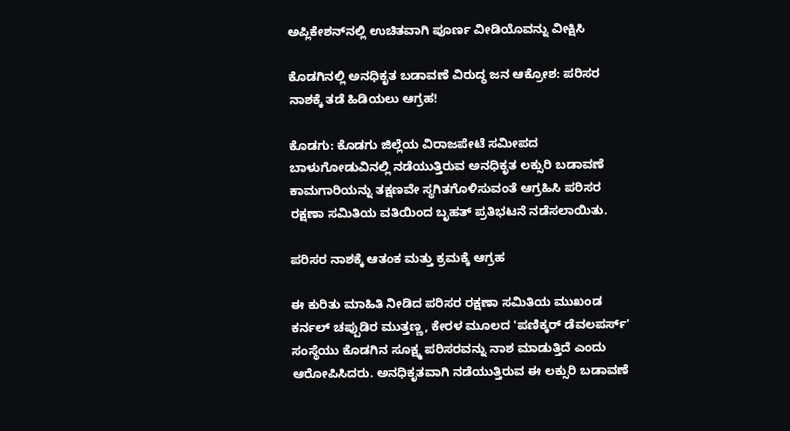ಅಪ್ಲಿಕೇಶನ್‌ನಲ್ಲಿ ಉಚಿತವಾಗಿ ಪೂರ್ಣ ವೀಡಿಯೊವನ್ನು ವೀಕ್ಷಿಸಿ

ಕೊಡಗಿನಲ್ಲಿ ಅನಧಿಕೃತ ಬಡಾವಣೆ ವಿರುದ್ಧ ಜನ ಆಕ್ರೋಶ: ಪರಿಸರ ನಾಶಕ್ಕೆ ತಡೆ ಹಿಡಿಯಲು ಆಗ್ರಹ!

ಕೊಡಗು: ಕೊಡಗು ಜಿಲ್ಲೆಯ ವಿರಾಜಪೇಟೆ ಸಮೀಪದ ಬಾಳುಗೋಡುವಿನಲ್ಲಿ ನಡೆಯುತ್ತಿರುವ ಅನಧಿಕೃತ ಲಕ್ಸುರಿ ಬಡಾವಣೆ ಕಾಮಗಾರಿಯನ್ನು ತಕ್ಷಣವೇ ಸ್ಥಗಿತಗೊಳಿಸುವಂತೆ ಆಗ್ರಹಿಸಿ ಪರಿಸರ ರಕ್ಷಣಾ ಸಮಿತಿಯ ವತಿಯಿಂದ ಬೃಹತ್ ಪ್ರತಿಭಟನೆ ನಡೆಸಲಾಯಿತು.

ಪರಿಸರ ನಾಶಕ್ಕೆ ಆತಂಕ ಮತ್ತು ಕ್ರಮಕ್ಕೆ ಆಗ್ರಹ

ಈ ಕುರಿತು ಮಾಹಿತಿ ನೀಡಿದ ಪರಿಸರ ರಕ್ಷಣಾ ಸಮಿತಿಯ ಮುಖಂಡ ಕರ್ನಲ್ ಚಪ್ಪುಡಿರ ಮುತ್ತಣ್ಣ, ಕೇರಳ ಮೂಲದ 'ಪಣಿಕ್ಕರ್ ಡೆವಲಪರ್ಸ್' ಸಂಸ್ಥೆಯು ಕೊಡಗಿನ ಸೂಕ್ಷ್ಮ ಪರಿಸರವನ್ನು ನಾಶ ಮಾಡುತ್ತಿದೆ ಎಂದು ಆರೋಪಿಸಿದರು. ಅನಧಿಕೃತವಾಗಿ ನಡೆಯುತ್ತಿರುವ ಈ ಲಕ್ಸುರಿ ಬಡಾವಣೆ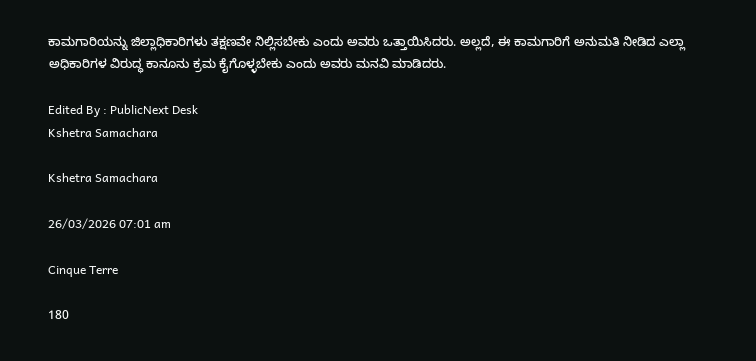ಕಾಮಗಾರಿಯನ್ನು ಜಿಲ್ಲಾಧಿಕಾರಿಗಳು ತಕ್ಷಣವೇ ನಿಲ್ಲಿಸಬೇಕು ಎಂದು ಅವರು ಒತ್ತಾಯಿಸಿದರು. ಅಲ್ಲದೆ, ಈ ಕಾಮಗಾರಿಗೆ ಅನುಮತಿ ನೀಡಿದ ಎಲ್ಲಾ ಅಧಿಕಾರಿಗಳ ವಿರುದ್ಧ ಕಾನೂನು ಕ್ರಮ ಕೈಗೊಳ್ಳಬೇಕು ಎಂದು ಅವರು ಮನವಿ ಮಾಡಿದರು.

Edited By : PublicNext Desk
Kshetra Samachara

Kshetra Samachara

26/03/2026 07:01 am

Cinque Terre

180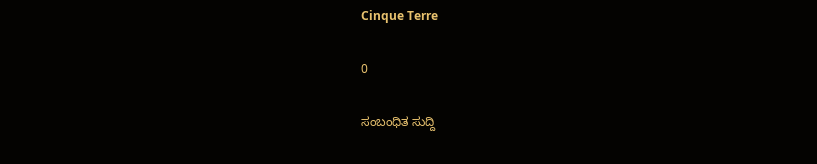Cinque Terre

0

ಸಂಬಂಧಿತ ಸುದ್ದಿ